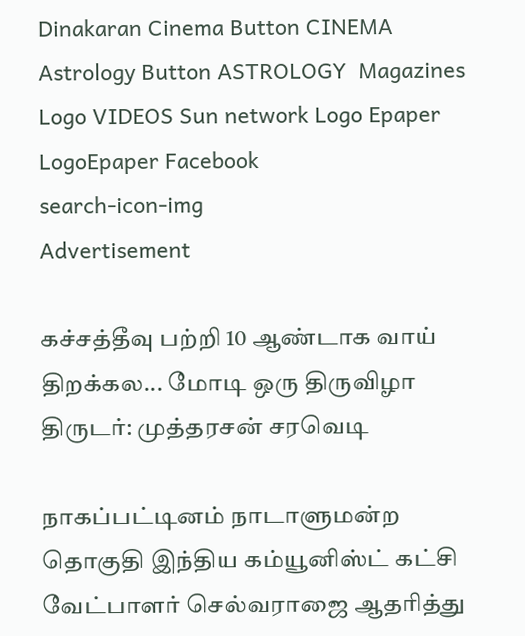Dinakaran Cinema Button CINEMA Astrology Button ASTROLOGY  Magazines Logo VIDEOS Sun network Logo Epaper LogoEpaper Facebook
search-icon-img
Advertisement

கச்சத்தீவு பற்றி 10 ஆண்டாக வாய் திறக்கல... மோடி ஒரு திருவிழா திருடர்: முத்தரசன் சரவெடி

நாகப்பட்டினம் நாடாளுமன்ற தொகுதி இந்திய கம்யூனிஸ்ட் கட்சி வேட்பாளர் செல்வராஜை ஆதரித்து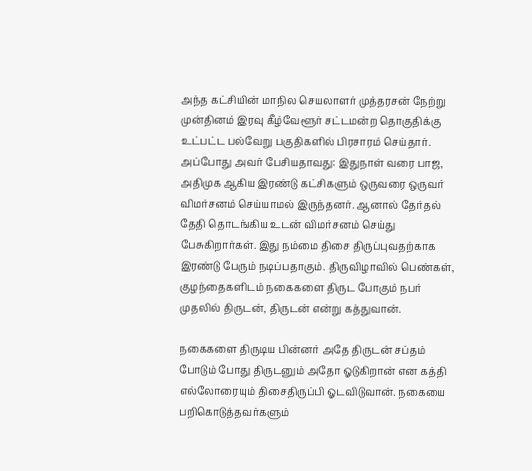அந்த கட்சியின் மாநில செயலாளர் முத்தரசன் நேற்று முன்தினம் இரவு கீழ்வேளூர் சட்டமன்ற தொகுதிக்கு உட்பட்ட பல்வேறு பகுதிகளில் பிரசாரம் செய்தார். அப்போது அவர் பேசியதாவது: இதுநாள் வரை பாஜ, அதிமுக ஆகிய இரண்டு கட்சிகளும் ஒருவரை ஒருவர் விமர்சனம் செய்யாமல் இருந்தனர். ஆனால் தேர்தல் தேதி தொடங்கிய உடன் விமர்சனம் செய்து பேசுகிறார்கள். இது நம்மை திசை திருப்புவதற்காக இரண்டு பேரும் நடிப்பதாகும். திருவிழாவில் பெண்கள், குழந்தைகளிடம் நகைகளை திருட போகும் நபர் முதலில் திருடன், திருடன் என்று கத்துவான்.

நகைகளை திருடிய பின்னர் அதே திருடன் சப்தம் போடும் போது திருடனும் அதோ ஓடுகிறான் என கத்தி எல்லோரையும் திசைதிருப்பி ஓடவிடுவான். நகையை பறிகொடுத்தவர்களும்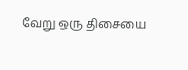வேறு ஒரு திசையை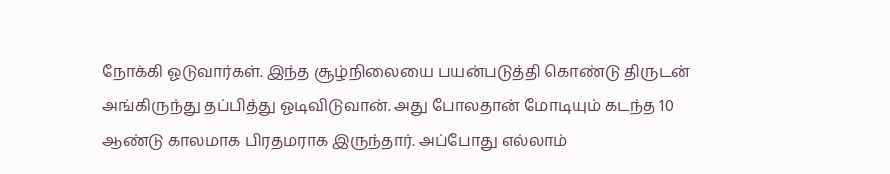நோக்கி ஓடுவார்கள். இந்த சூழ்நிலையை பயன்படுத்தி கொண்டு திருடன் அங்கிருந்து தப்பித்து ஓடிவிடுவான். அது போலதான் மோடியும் கடந்த 10 ஆண்டு காலமாக பிரதமராக இருந்தார். அப்போது எல்லாம்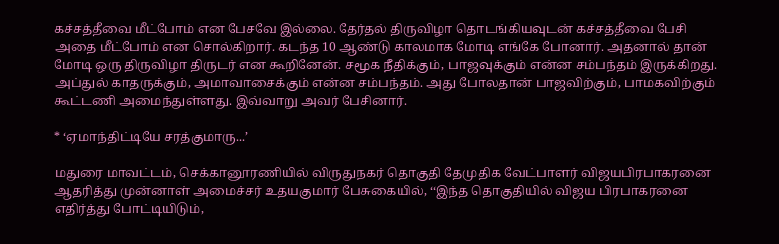கச்சத்தீவை மீட்போம் என பேசவே இல்லை. தேர்தல் திருவிழா தொடங்கியவுடன் கச்சத்தீவை பேசி அதை மீட்போம் என சொல்கிறார். கடந்த 10 ஆண்டு காலமாக மோடி எங்கே போனார். அதனால் தான் மோடி ஒரு திருவிழா திருடர் என கூறினேன். சமூக நீதிக்கும், பாஜவுக்கும் என்ன சம்பந்தம் இருக்கிறது. அப்துல் காதருக்கும், அமாவாசைக்கும் என்ன சம்பந்தம். அது போலதான் பாஜவிற்கும், பாமகவிற்கும் கூட்டணி அமைந்துள்ளது. இவ்வாறு அவர் பேசினார்.

* ‘ஏமாந்திட்டியே சரத்குமாரு...’

மதுரை மாவட்டம், செக்கானூரணியில் விருதுநகர் தொகுதி தேமுதிக வேட்பாளர் விஜயபிரபாகரனை ஆதரித்து முன்னாள் அமைச்சர் உதயகுமார் பேசுகையில், ‘‘இந்த தொகுதியில் விஜய பிரபாகரனை எதிர்த்து போட்டியிடும்,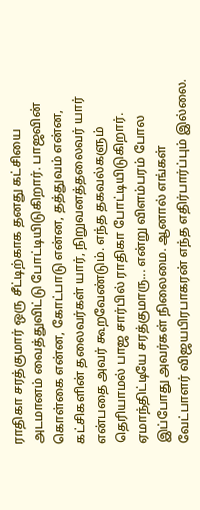ராதிகா சரத்குமார் ஒரு சீட்டிற்காக தனது கட்சியை அடமானம் வைத்துவிட்டு போட்டியிடுகிறார். பாஜவின் கொள்கை என்ன, கோட்பாடு என்ன, தத்துவம் என்ன, கட்சிகளின் தலைவர்கள் யார், நிறுவனத்தலைவர் யார் என்பதை அவர் கூறவேண்டும். எந்த தகவல்களும் தெரியாமல் பாஜ சார்பில் ராதிகா போட்டியிடுகிறார். ஏமாந்திட்டியே சரத்குமாரு... என்று விளம்பரம் போல இப்போது அவர்கள் நிலைமை. ஆனால் எங்கள் வேட்பாளர் விஜயபிரபாகரன் எந்த எதிர்பார்ப்பும் இல்லை.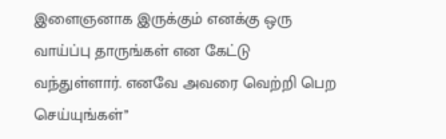இளைஞனாக இருக்கும் எனக்கு ஒரு வாய்ப்பு தாருங்கள் என கேட்டு வந்துள்ளார். எனவே அவரை வெற்றி பெற செய்யுங்கள்’’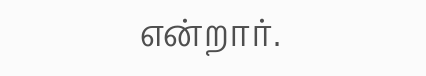என்றார்.